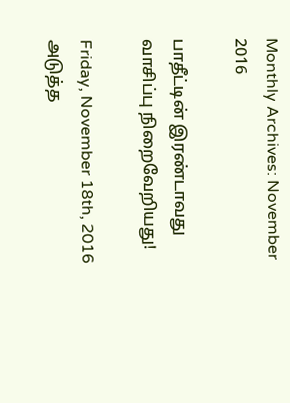Monthly Archives: November 2016

பாதீட்டின் இரண்டாவது வாசிப்பு நிறைவேறியது!

Friday, November 18th, 2016
அடுத்த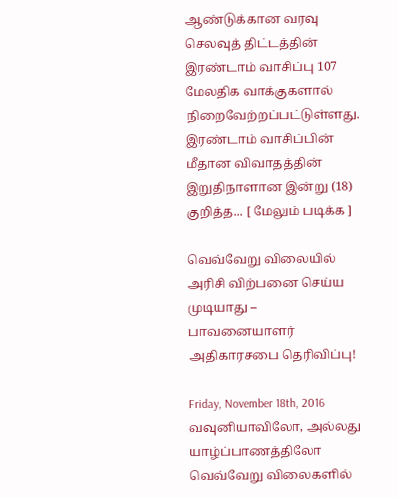ஆண்டுக்கான வரவு செலவுத் திட்டத்தின் இரண்டாம் வாசிப்பு 107 மேலதிக வாக்குகளால் நிறைவேற்றப்பட்டுள்ளது. இரண்டாம் வாசிப்பின் மீதான விவாதத்தின் இறுதிநாளான இன்று (18) குறித்த... [ மேலும் படிக்க ]

வெவ்வேறு விலையில் அரிசி விற்பனை செய்ய முடியாது – பாவனையாளர் அதிகாரசபை தெரிவிப்பு!

Friday, November 18th, 2016
வவுனியாவிலோ, அல்லது யாழ்ப்பாணத்திலோ வெவ்வேறு விலைகளில்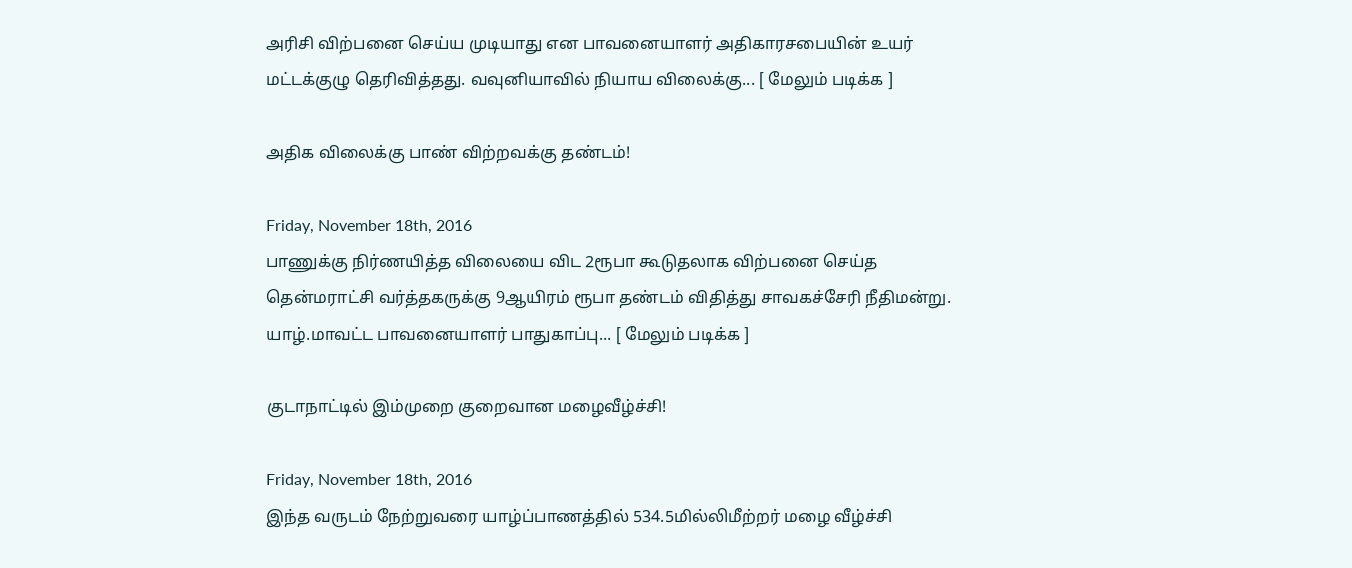அரிசி விற்பனை செய்ய முடியாது என பாவனையாளர் அதிகாரசபையின் உயர் மட்டக்குழு தெரிவித்தது. வவுனியாவில் நியாய விலைக்கு... [ மேலும் படிக்க ]

அதிக விலைக்கு பாண் விற்றவக்கு தண்டம்!

Friday, November 18th, 2016
பாணுக்கு நிர்ணயித்த விலையை விட 2ரூபா கூடுதலாக விற்பனை செய்த தென்மராட்சி வர்த்தகருக்கு 9ஆயிரம் ரூபா தண்டம் விதித்து சாவகச்சேரி நீதிமன்று. யாழ்.மாவட்ட பாவனையாளர் பாதுகாப்பு... [ மேலும் படிக்க ]

குடாநாட்டில் இம்முறை குறைவான மழைவீழ்ச்சி!

Friday, November 18th, 2016
இந்த வருடம் நேற்றுவரை யாழ்ப்பாணத்தில் 534.5மில்லிமீற்றர் மழை வீழ்ச்சி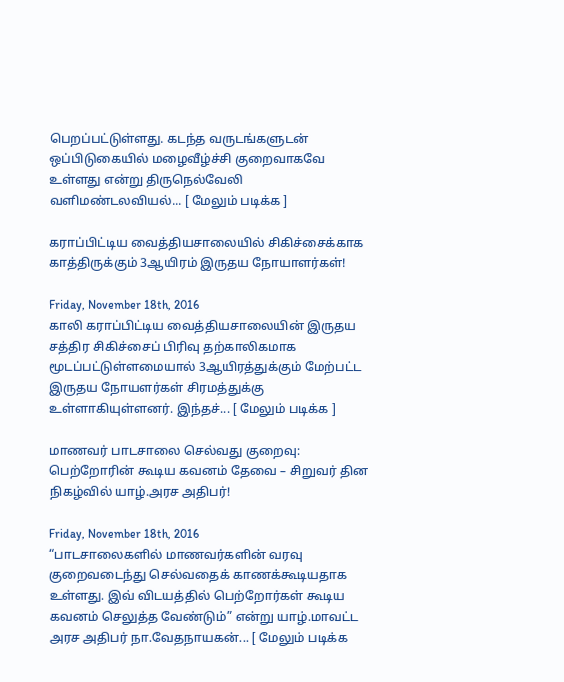பெறப்பட்டுள்ளது. கடந்த வருடங்களுடன் ஒப்பிடுகையில் மழைவீழ்ச்சி குறைவாகவே உள்ளது என்று திருநெல்வேலி வளிமண்டலவியல்... [ மேலும் படிக்க ]

கராப்பிட்டிய வைத்தியசாலையில் சிகிச்சைக்காக காத்திருக்கும் 3ஆயிரம் இருதய நோயாளர்கள்!

Friday, November 18th, 2016
காலி கராப்பிட்டிய வைத்தியசாலையின் இருதய சத்திர சிகிச்சைப் பிரிவு தற்காலிகமாக மூடப்பட்டுள்ளமையால் 3ஆயிரத்துக்கும் மேற்பட்ட இருதய நோயளர்கள் சிரமத்துக்கு உள்ளாகியுள்ளனர். இந்தச்... [ மேலும் படிக்க ]

மாணவர் பாடசாலை செல்வது குறைவு: பெற்றோரின் கூடிய கவனம் தேவை – சிறுவர் தின நிகழ்வில் யாழ்.அரச அதிபர்!

Friday, November 18th, 2016
“பாடசாலைகளில் மாணவர்களின் வரவு குறைவடைந்து செல்வதைக் காணக்கூடியதாக உள்ளது. இவ் விடயத்தில் பெற்றோர்கள் கூடிய கவனம் செலுத்த வேண்டும்” என்று யாழ்.மாவட்ட அரச அதிபர் நா.வேதநாயகன்... [ மேலும் படிக்க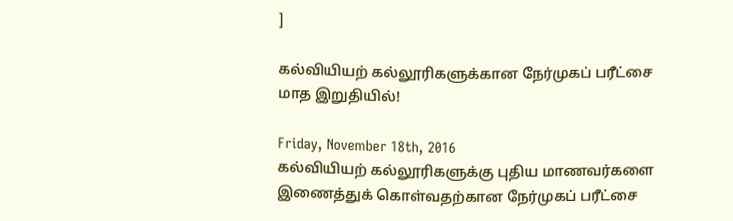]

கல்வியியற் கல்லூரிகளுக்கான நேர்முகப் பரீட்சை மாத இறுதியில்!

Friday, November 18th, 2016
கல்வியியற் கல்லூரிகளுக்கு புதிய மாணவர்களை இணைத்துக் கொள்வதற்கான நேர்முகப் பரீட்சை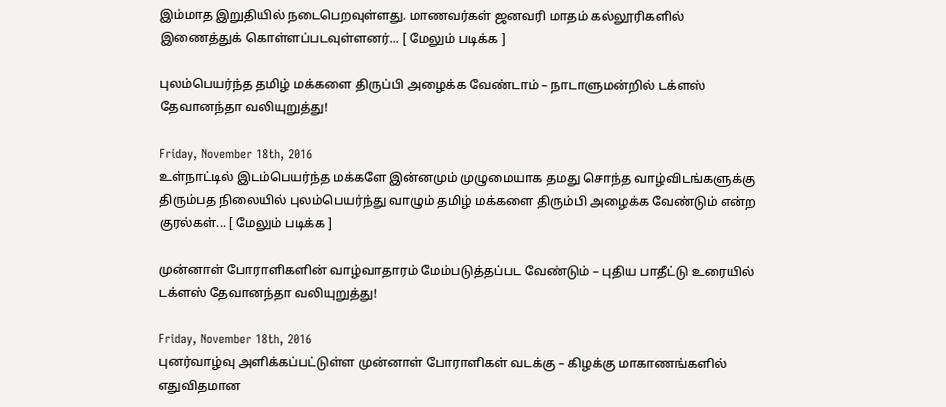இம்மாத இறுதியில் நடைபெறவுள்ளது. மாணவர்கள் ஜனவரி மாதம் கல்லூரிகளில் இணைத்துக் கொள்ளப்படவுள்ளனர்... [ மேலும் படிக்க ]

புலம்பெயர்ந்த தமிழ் மக்களை திருப்பி அழைக்க வேண்டாம் – நாடாளுமன்றில் டக்ளஸ் தேவானந்தா வலியுறுத்து!

Friday, November 18th, 2016
உள்நாட்டில் இடம்பெயர்ந்த மக்களே இன்னமும் முழுமையாக தமது சொந்த வாழ்விடங்களுக்கு திரும்பத நிலையில் புலம்பெயர்ந்து வாழும் தமிழ் மக்களை திரும்பி அழைக்க வேண்டும் என்ற குரல்கள்... [ மேலும் படிக்க ]

முன்னாள் போராளிகளின் வாழ்வாதாரம் மேம்படுத்தப்பட வேண்டும் – புதிய பாதீட்டு உரையில் டக்ளஸ் தேவானந்தா வலியுறுத்து!

Friday, November 18th, 2016
புனர்வாழ்வு அளிக்கப்பட்டுள்ள முன்னாள் போராளிகள் வடக்கு – கிழக்கு மாகாணங்களில் எதுவிதமான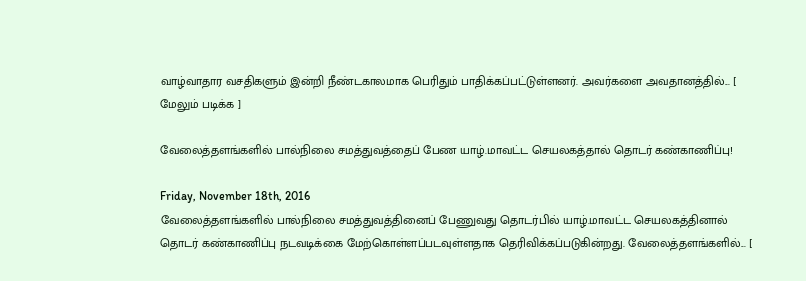வாழ்வாதார வசதிகளும் இன்றி நீண்டகாலமாக பெரிதும் பாதிக்கப்பட்டுள்ளனர். அவர்களை அவதானத்தில்... [ மேலும் படிக்க ]

வேலைத்தளங்களில் பால்நிலை சமத்துவத்தைப் பேண யாழ்.மாவட்ட செயலகத்தால் தொடர் கண்காணிப்பு!

Friday, November 18th, 2016
வேலைத்தளங்களில் பால்நிலை சமத்துவத்தினைப் பேணுவது தொடர்பில் யாழ்.மாவட்ட செயலகத்தினால் தொடர் கண்காணிப்பு நடவடிக்கை மேற்கொள்ளப்படவுள்ளதாக தெரிவிக்கப்படுகின்றது. வேலைத்தளங்களில்... [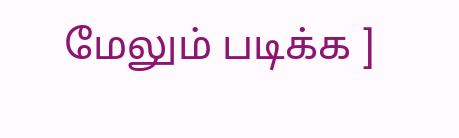மேலும் படிக்க ]